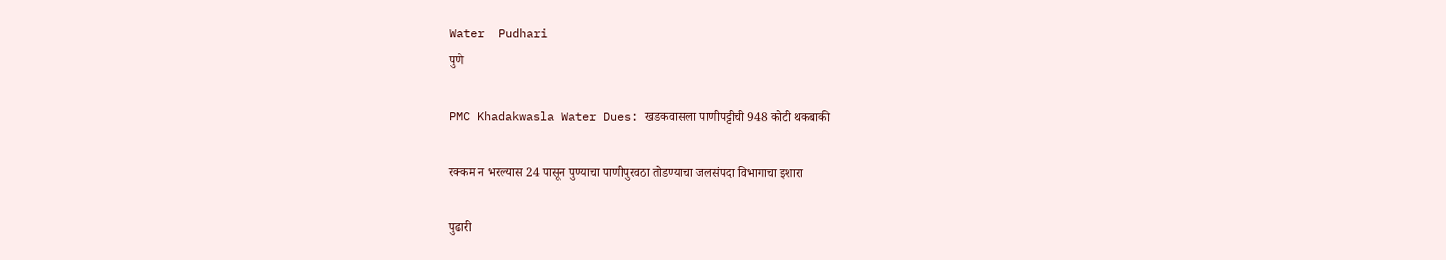Water  Pudhari
पुणे

PMC Khadakwasla Water Dues: खडकवासला पाणीपट्टीची 948 कोटी थकबाकी

रक्कम न भरल्यास 24 पासून पुण्याचा पाणीपुरवठा तोडण्याचा जलसंपदा विभागाचा इशारा

पुढारी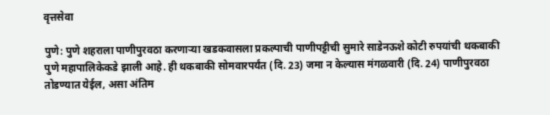वृत्तसेवा

पुणे: पुणे शहराला पाणीपुरवठा करणाऱ्या खडकवासला प्रकल्पाची पाणीपट्टीची सुमारे साडेनऊशे कोटी रुपयांची थकबाकी पुणे महापालिकेकडे झाली आहे. ही थकबाकी सोमवारपर्यंत (दि. 23) जमा न केल्यास मंगळवारी (दि. 24) पाणीपुरवठा तोडण्यात येईल, असा अंतिम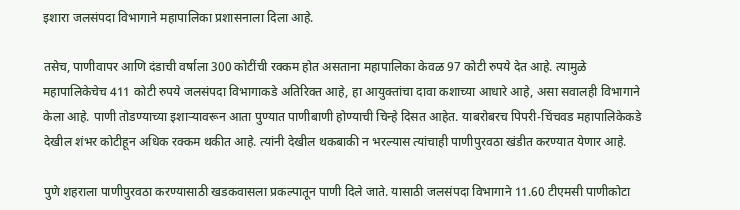इशारा जलसंपदा विभागाने महापालिका प्रशासनाला दिला आहे.

तसेच, पाणीवापर आणि दंडाची वर्षाला 300 कोटींची रक्कम होत असताना महापालिका केवळ 97 कोटी रुपये देत आहे. त्यामुळे महापालिकेचेच 411 कोटी रुपये जलसंपदा विभागाकडे अतिरिक्त आहे, हा आयुक्तांचा दावा कशाच्या आधारे आहे, असा सवालही विभागाने केला आहे. पाणी तोडण्याच्या इशाऱ्यावरून आता पुण्यात पाणीबाणी होण्याची चिन्हे दिसत आहेत. याबरोबरच पिपरी-चिंचवड महापालिकेकडे देखील शंभर कोटीहून अधिक रक्कम थकीत आहे. त्यांनी देखील थकबाकी न भरल्यास त्यांचाही पाणीपुरवठा खंडीत करण्यात येणार आहे.

पुणे शहराला पाणीपुरवठा करण्यासाठी खडकवासला प्रकल्पातून पाणी दिले जाते. यासाठी जलसंपदा विभागाने 11.60 टीएमसी पाणीकोटा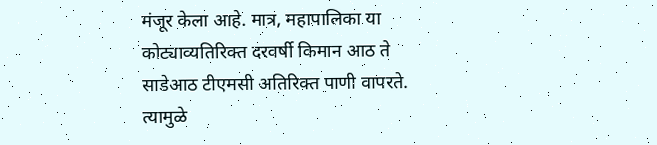मंजूर केला आहे. मात्र, महापालिका या कोट्याव्यतिरिक्त दरवर्षी किमान आठ ते साडेआठ टीएमसी अतिरिक्त पाणी वापरते. त्यामुळे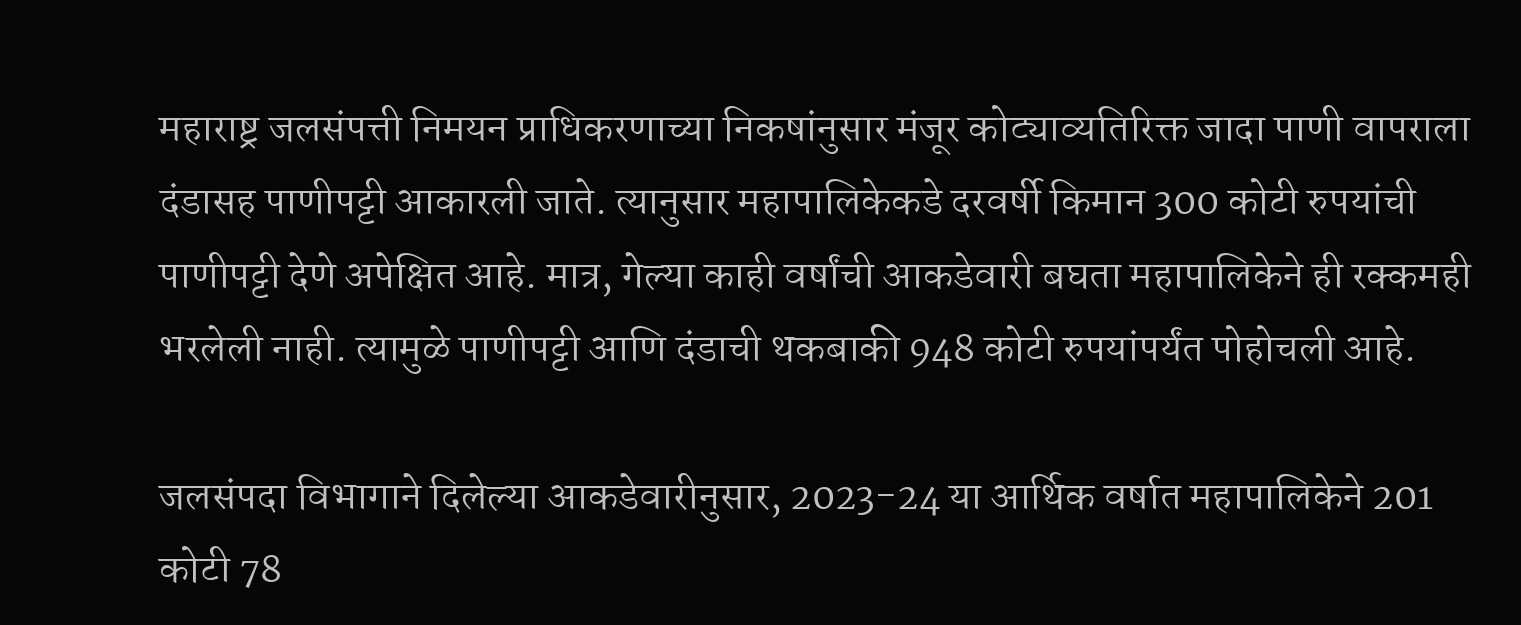महाराष्ट्र जलसंपत्ती निमयन प्राधिकरणाच्या निकषांनुसार मंजूर कोट्याव्यतिरिक्त जादा पाणी वापराला दंडासह पाणीपट्टी आकारली जाते. त्यानुसार महापालिकेकडे दरवर्षी किमान 300 कोटी रुपयांची पाणीपट्टी देणे अपेक्षित आहे. मात्र, गेल्या काही वर्षांची आकडेवारी बघता महापालिकेने ही रक्कमही भरलेली नाही. त्यामुळे पाणीपट्टी आणि दंडाची थकबाकी 948 कोटी रुपयांपर्यंत पोहोचली आहे.

जलसंपदा विभागाने दिलेल्या आकडेवारीनुसार, 2023-24 या आर्थिक वर्षात महापालिकेने 201 कोटी 78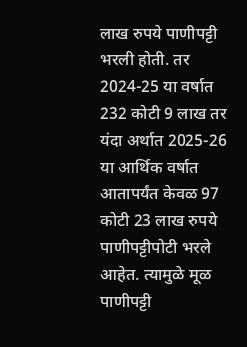लाख रुपये पाणीपट्टी भरली होती. तर 2024-25 या वर्षात 232 कोटी 9 लाख तर यंदा अर्थात 2025-26 या आर्थिक वर्षात आतापर्यंत केवळ 97 कोटी 23 लाख रुपये पाणीपट्टीपोटी भरले आहेत. त्यामुळे मूळ पाणीपट्टी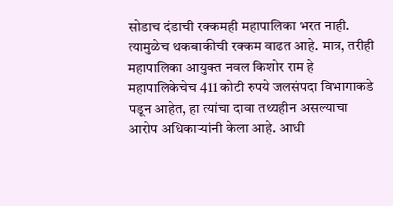सोडाच दंडाची रक्कमही महापालिका भरत नाही. त्यामुळेच थकबाकीची रक्कम वाढत आहे. मात्र, तरीही महापालिका आयुक्त नवल किशोर राम हे महापालिकेचेच 411 कोटी रुपये जलसंपदा विभागाकडे पडून आहेत, हा त्यांचा दावा तथ्यहीन असल्याचा आरोप अधिकाऱ्यांनी केला आहे. आधी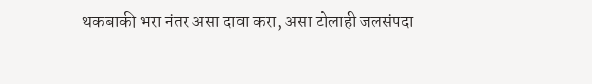थकबाकी भरा नंतर असा दावा करा, असा टोलाही जलसंपदा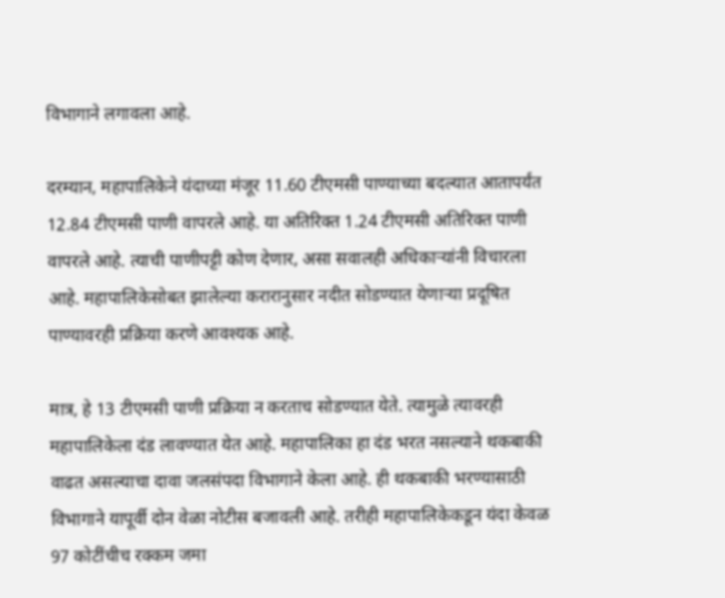विभागाने लगावला आहे.

दरम्यान, महापालिकेने यंदाच्या मंजूर 11.60 टीएमसी पाण्याच्या बदल्यात आतापर्यंत 12.84 टीएमसी पाणी वापरले आहे. या अतिरिक्त 1.24 टीएमसी अतिरिक्त पाणी वापरले आहे. त्याची पाणीपट्टी कोण देणार, असा सवालही अधिकाऱ्यांनी विचारला आहे. महापालिकेसोबत झालेल्या करारानुसार नदीत सोडण्यात येणाऱ्या प्रदूषित पाण्यावरही प्रक्रिया करणे आवश्यक आहे.

मात्र, हे 13 टीएमसी पाणी प्रक्रिया न करताच सोडण्यात येते. त्यामुळे त्यावरही महापालिकेला दंड लावण्यात येत आहे. महापालिका हा दंड भरत नसल्याने थकबाकी वाढत असल्याचा दावा जलसंपदा विभागाने केला आहे. ही थकबाकी भरण्यासाठी विभागाने यापूर्वी दोन वेळा नोटीस बजावली आहे. तरीही महापालिकेकडून यंदा केवळ 97 कोटींचीच रक्कम जमा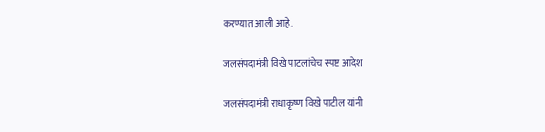करण्यात आली आहे.

जलसंपदामंत्री विखे पाटलांचेच स्पष्ट आदेश

जलसंपदामंत्री राधाकृष्ण विखे पाटील यांनी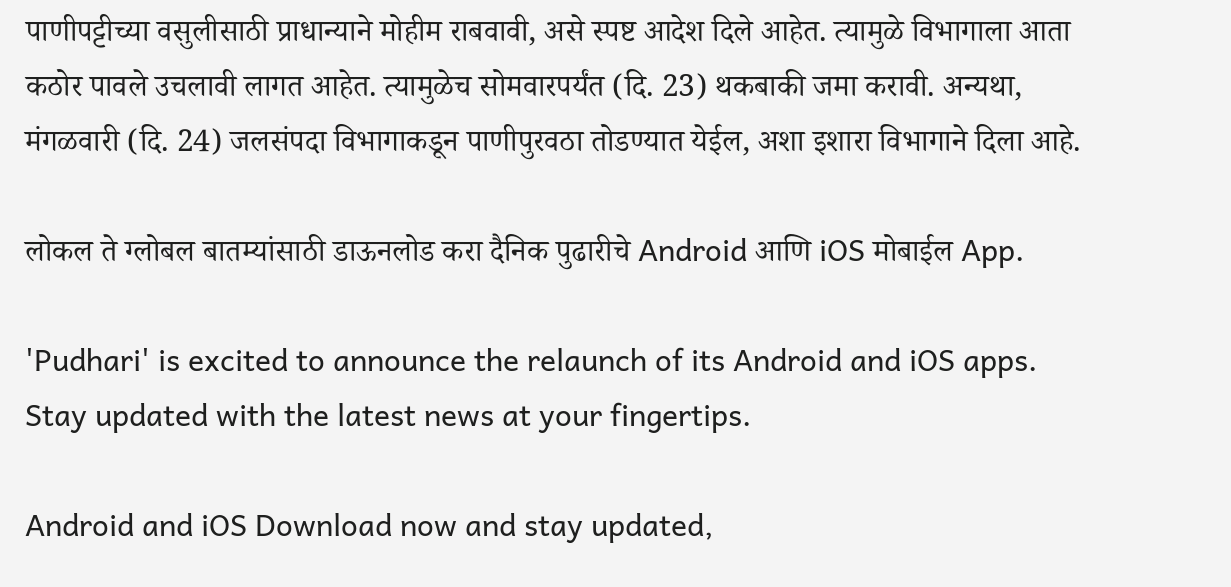पाणीपट्टीच्या वसुलीसाठी प्राधान्याने मोहीम राबवावी, असे स्पष्ट आदेश दिले आहेत. त्यामुळे विभागाला आता कठोर पावले उचलावी लागत आहेत. त्यामुळेच सोमवारपर्यंत (दि. 23) थकबाकी जमा करावी. अन्यथा, मंगळवारी (दि. 24) जलसंपदा विभागाकडून पाणीपुरवठा तोडण्यात येईल, अशा इशारा विभागाने दिला आहे.

लोकल ते ग्लोबल बातम्यांसाठी डाऊनलोड करा दैनिक पुढारीचे Android आणि iOS मोबाईल App.

'Pudhari' is excited to announce the relaunch of its Android and iOS apps. Stay updated with the latest news at your fingertips.

Android and iOS Download now and stay updated,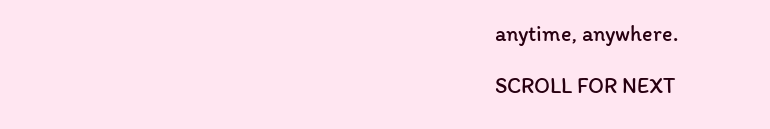anytime, anywhere.

SCROLL FOR NEXT